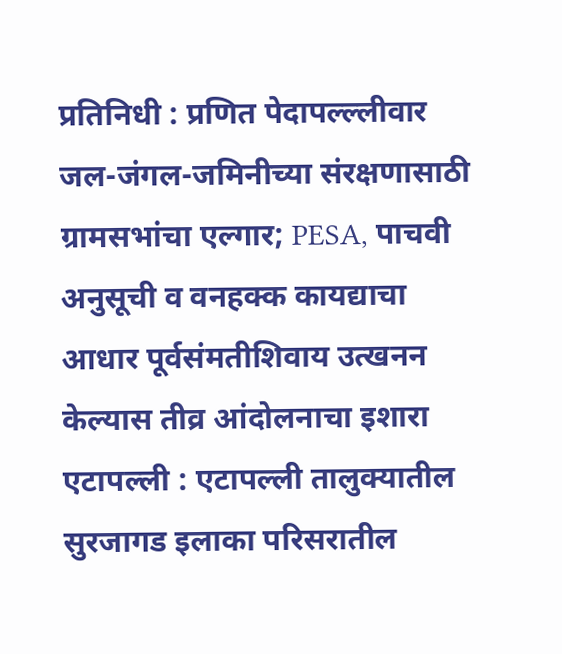प्रतिनिधी : प्रणित पेदापल्ल्लीवार
जल-जंगल-जमिनीच्या संरक्षणासाठी ग्रामसभांचा एल्गार; PESA, पाचवी अनुसूची व वनहक्क कायद्याचा आधार पूर्वसंमतीशिवाय उत्खनन केल्यास तीव्र आंदोलनाचा इशारा
एटापल्ली : एटापल्ली तालुक्यातील सुरजागड इलाका परिसरातील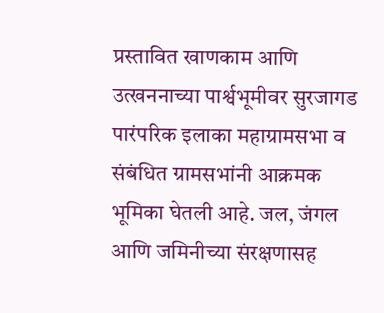प्रस्तावित खाणकाम आणि उत्खननाच्या पार्श्वभूमीवर सुरजागड पारंपरिक इलाका महाग्रामसभा व संबंधित ग्रामसभांनी आक्रमक भूमिका घेतली आहे. जल, जंगल आणि जमिनीच्या संरक्षणासह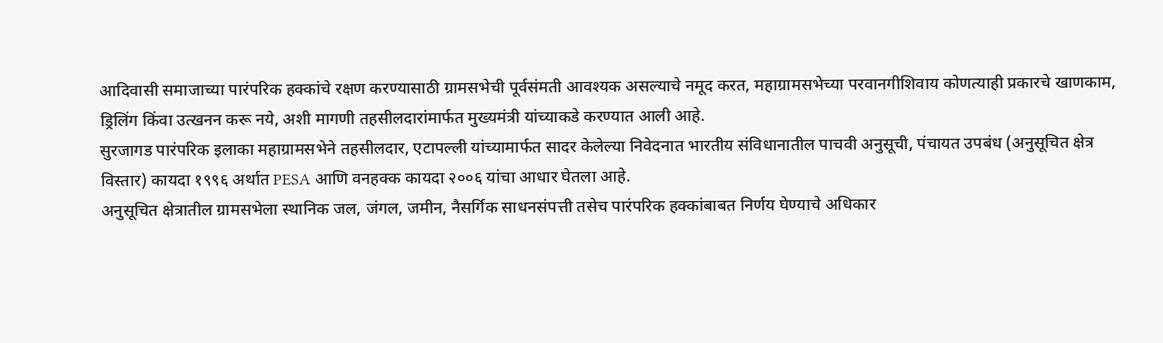आदिवासी समाजाच्या पारंपरिक हक्कांचे रक्षण करण्यासाठी ग्रामसभेची पूर्वसंमती आवश्यक असल्याचे नमूद करत, महाग्रामसभेच्या परवानगीशिवाय कोणत्याही प्रकारचे खाणकाम, ड्रिलिंग किंवा उत्खनन करू नये, अशी मागणी तहसीलदारांमार्फत मुख्यमंत्री यांच्याकडे करण्यात आली आहे.
सुरजागड पारंपरिक इलाका महाग्रामसभेने तहसीलदार, एटापल्ली यांच्यामार्फत सादर केलेल्या निवेदनात भारतीय संविधानातील पाचवी अनुसूची, पंचायत उपबंध (अनुसूचित क्षेत्र विस्तार) कायदा १९९६ अर्थात PESA आणि वनहक्क कायदा २००६ यांचा आधार घेतला आहे.
अनुसूचित क्षेत्रातील ग्रामसभेला स्थानिक जल, जंगल, जमीन, नैसर्गिक साधनसंपत्ती तसेच पारंपरिक हक्कांबाबत निर्णय घेण्याचे अधिकार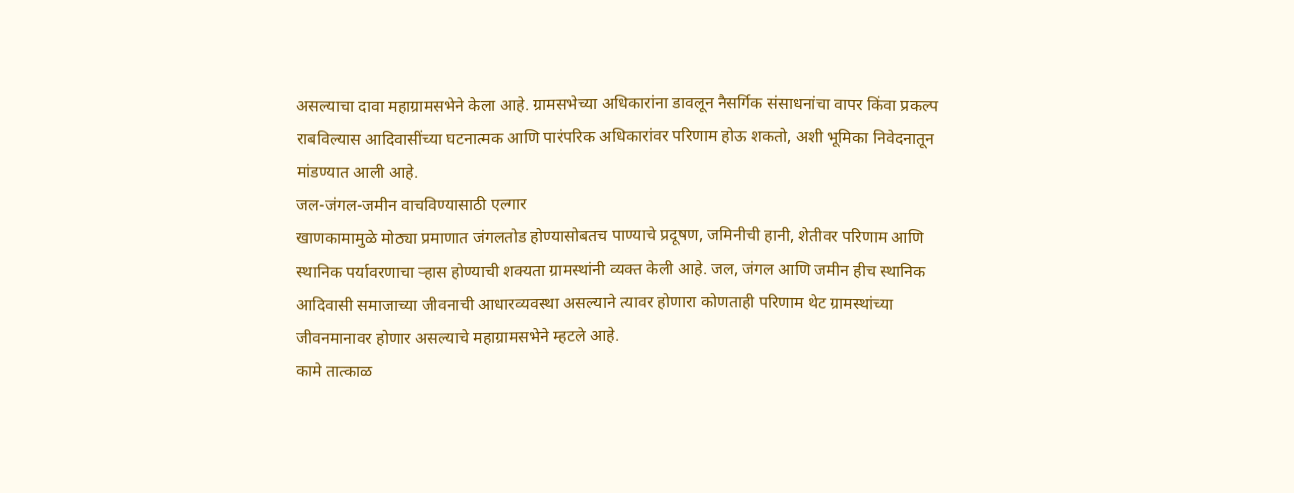असल्याचा दावा महाग्रामसभेने केला आहे. ग्रामसभेच्या अधिकारांना डावलून नैसर्गिक संसाधनांचा वापर किंवा प्रकल्प राबविल्यास आदिवासींच्या घटनात्मक आणि पारंपरिक अधिकारांवर परिणाम होऊ शकतो, अशी भूमिका निवेदनातून मांडण्यात आली आहे.
जल-जंगल-जमीन वाचविण्यासाठी एल्गार
खाणकामामुळे मोठ्या प्रमाणात जंगलतोड होण्यासोबतच पाण्याचे प्रदूषण, जमिनीची हानी, शेतीवर परिणाम आणि स्थानिक पर्यावरणाचा ऱ्हास होण्याची शक्यता ग्रामस्थांनी व्यक्त केली आहे. जल, जंगल आणि जमीन हीच स्थानिक आदिवासी समाजाच्या जीवनाची आधारव्यवस्था असल्याने त्यावर होणारा कोणताही परिणाम थेट ग्रामस्थांच्या जीवनमानावर होणार असल्याचे महाग्रामसभेने म्हटले आहे.
कामे तात्काळ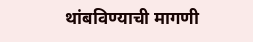थांबविण्याची मागणी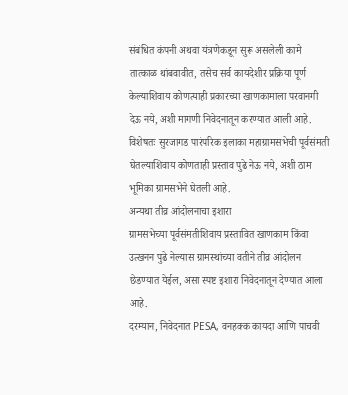संबंधित कंपनी अथवा यंत्रणेकडून सुरू असलेली कामे तात्काळ थांबवावीत, तसेच सर्व कायदेशीर प्रक्रिया पूर्ण केल्याशिवाय कोणत्याही प्रकारच्या खाणकामाला परवानगी देऊ नये, अशी मागणी निवेदनातून करण्यात आली आहे.
विशेषतः सुरजागड पारंपरिक इलाका महाग्रामसभेची पूर्वसंमती घेतल्याशिवाय कोणताही प्रस्ताव पुढे नेऊ नये, अशी ठाम भूमिका ग्रामसभेने घेतली आहे.
अन्यथा तीव्र आंदोलनाचा इशारा
ग्रामसभेच्या पूर्वसंमतीशिवाय प्रस्तावित खाणकाम किंवा उत्खनन पुढे नेल्यास ग्रामस्थांच्या वतीने तीव्र आंदोलन छेडण्यात येईल, असा स्पष्ट इशारा निवेदनातून देण्यात आला आहे.
दरम्यान, निवेदनात PESA, वनहक्क कायदा आणि पाचवी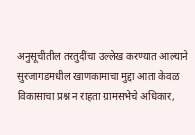अनुसूचीतील तरतुदींचा उल्लेख करण्यात आल्याने सुरजागडमधील खाणकामाचा मुद्दा आता केवळ विकासाचा प्रश्न न राहता ग्रामसभेचे अधिकार,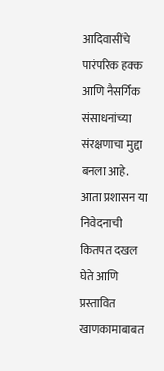आदिवासींचे पारंपरिक हक्क आणि नैसर्गिक संसाधनांच्या संरक्षणाचा मुद्दा बनला आहे.
आता प्रशासन या निवेदनाची कितपत दखल घेते आणि प्रस्तावित खाणकामाबाबत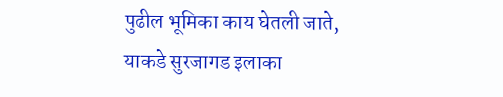पुढील भूमिका काय घेतली जाते, याकडे सुरजागड इलाका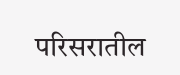परिसरातील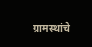ग्रामस्थांचे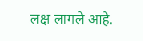लक्ष लागले आहे.